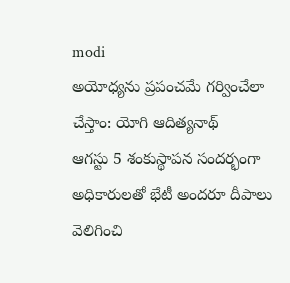modi
అయోధ్యను ప్రపంచమే గర్వించేలా చేస్తాం: యోగి ఆదిత్యనాథ్
ఆగస్టు 5 శంకుస్థాపన సందర్భంగా అధికారులతో భేటీ అందరూ దీపాలు వెలిగించి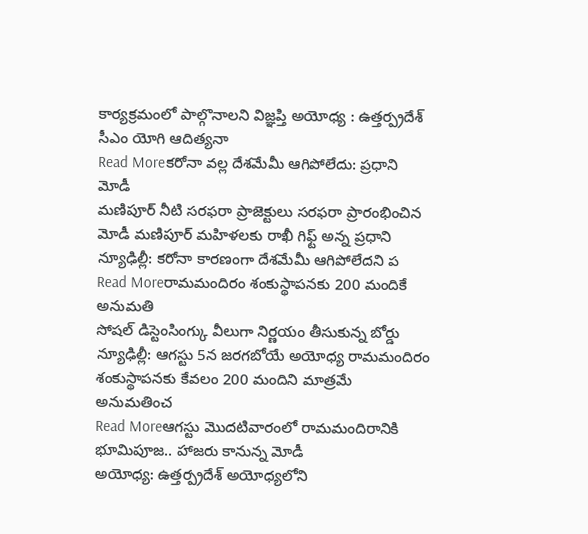కార్యక్రమంలో పాల్గొనాలని విజ్ఞప్తి అయోధ్య : ఉత్తర్ప్రదేశ్ సీఎం యోగి ఆదిత్యనా
Read Moreకరోనా వల్ల దేశమేమీ ఆగిపోలేదు: ప్రధాని మోడీ
మణిపూర్ నీటి సరఫరా ప్రాజెక్టులు సరఫరా ప్రారంభించిన మోడీ మణిపూర్ మహిళలకు రాఖీ గిఫ్ట్ అన్న ప్రధాని న్యూఢిల్లీ: కరోనా కారణంగా దేశమేమీ ఆగిపోలేదని ప
Read Moreరామమందిరం శంకుస్థాపనకు 200 మందికే అనుమతి
సోషల్ డిస్టెంసింగ్కు వీలుగా నిర్ణయం తీసుకున్న బోర్డు న్యూఢిల్లీ: ఆగస్టు 5న జరగబోయే అయోధ్య రామమందిరం శంకుస్థాపనకు కేవలం 200 మందిని మాత్రమే అనుమతించ
Read Moreఆగస్టు మొదటివారంలో రామమందిరానికి భూమిపూజ.. హాజరు కానున్న మోడీ
అయోధ్య: ఉత్తర్ప్రదేశ్ అయోధ్యలోని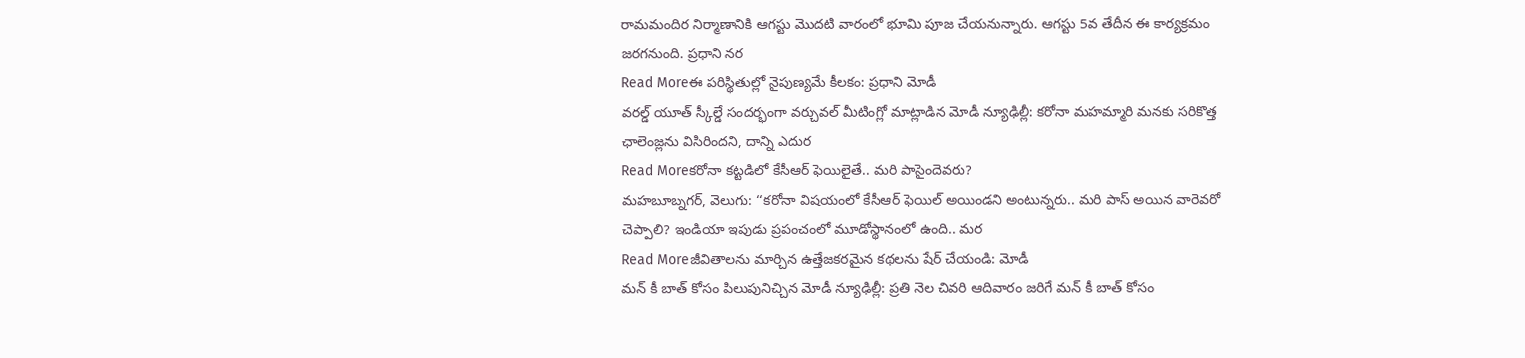రామమందిర నిర్మాణానికి ఆగస్టు మొదటి వారంలో భూమి పూజ చేయనున్నారు. ఆగస్టు 5వ తేదీన ఈ కార్యక్రమం జరగనుంది. ప్రధాని నర
Read Moreఈ పరిస్థితుల్లో నైపుణ్యమే కీలకం: ప్రధాని మోడీ
వరల్డ్ యూత్ స్కీల్డే సందర్భంగా వర్చువల్ మీటింగ్లో మాట్లాడిన మోడీ న్యూఢిల్లీ: కరోనా మహమ్మారి మనకు సరికొత్త ఛాలెంజ్లను విసిరిందని, దాన్ని ఎదుర
Read Moreకరోనా కట్టడిలో కేసీఆర్ ఫెయిలైతే.. మరి పాసైందెవరు?
మహబూబ్నగర్, వెలుగు: ‘‘కరోనా విషయంలో కేసీఆర్ ఫెయిల్ అయిండని అంటున్నరు.. మరి పాస్ అయిన వారెవరో చెప్పాలి? ఇండియా ఇపుడు ప్రపంచంలో మూడోస్థానంలో ఉంది.. మర
Read Moreజీవితాలను మార్చిన ఉత్తేజకరమైన కథలను షేర్ చేయండి: మోడీ
మన్ కీ బాత్ కోసం పిలుపునిచ్చిన మోడీ న్యూఢిల్లీ: ప్రతి నెల చివరి ఆదివారం జరిగే మన్ కీ బాత్ కోసం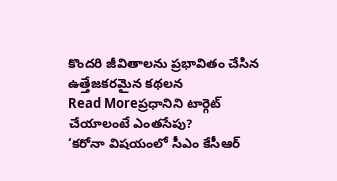కొందరి జీవితాలను ప్రభావితం చేసిన ఉత్తేజకరమైన కథలన
Read Moreప్రధానిని టార్గెట్ చేయాలంటే ఎంతసేపు?
‘కరోనా విషయంలో సీఎం కేసీఆర్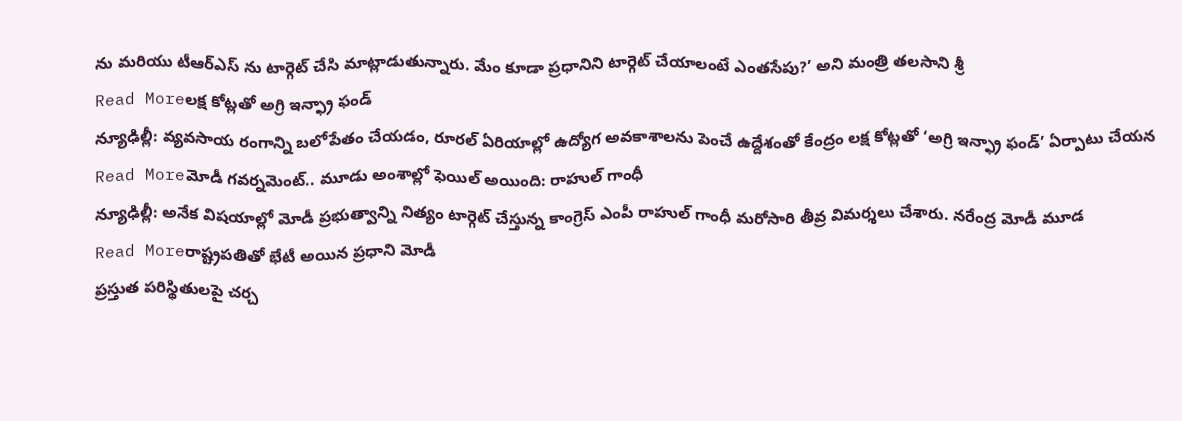ను మరియు టీఆర్ఎస్ ను టార్గెట్ చేసి మాట్లాడుతున్నారు. మేం కూడా ప్రధానిని టార్గెట్ చేయాలంటే ఎంతసేపు?’ అని మంత్రి తలసాని శ్రీ
Read Moreలక్ష కోట్లతో అగ్రి ఇన్ఫ్రా ఫండ్
న్యూఢిల్లీ: వ్యవసాయ రంగాన్ని బలోపేతం చేయడం, రూరల్ ఏరియాల్లో ఉద్యోగ అవకాశాలను పెంచే ఉద్దేశంతో కేంద్రం లక్ష కోట్లతో ‘అగ్రి ఇన్ఫ్రా ఫండ్’ ఏర్పాటు చేయన
Read Moreమోడీ గవర్నమెంట్.. మూడు అంశాల్లో ఫెయిల్ అయింది: రాహుల్ గాంధీ
న్యూఢిల్లీ: అనేక విషయాల్లో మోడీ ప్రభుత్వాన్ని నిత్యం టార్గెట్ చేస్తున్న కాంగ్రెస్ ఎంపీ రాహుల్ గాంధీ మరోసారి తీవ్ర విమర్శలు చేశారు. నరేంద్ర మోడీ మూడ
Read Moreరాష్ట్రపతితో భేటీ అయిన ప్రధాని మోడీ
ప్రస్తుత పరిస్థితులపై చర్చ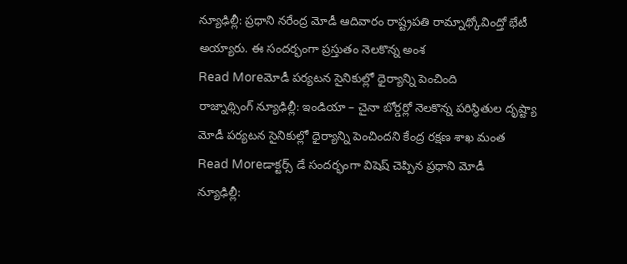న్యూఢిల్లీ: ప్రధాని నరేంద్ర మోడీ ఆదివారం రాష్ట్రపతి రామ్నాథ్కోవింద్తో భేటీ అయ్యారు. ఈ సందర్భంగా ప్రస్తుతం నెలకొన్న అంశ
Read Moreమోడీ పర్యటన సైనికుల్లో ధైర్యాన్ని పెంచింది
రాజ్నాథ్సింగ్ న్యూఢిల్లీ: ఇండియా – చైనా బోర్డర్లో నెలకొన్న పరిస్థితుల దృష్ట్యా మోడీ పర్యటన సైనికుల్లో ధైర్యాన్ని పెంచిందని కేంద్ర రక్షణ శాఖ మంత
Read Moreడాక్టర్స్ డే సందర్భంగా విషెష్ చెప్పిన ప్రధాని మోడీ
న్యూఢిల్లీ: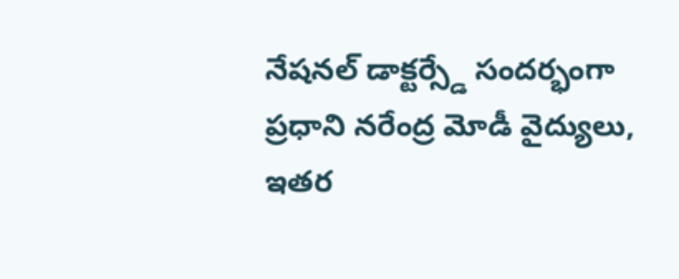నేషనల్ డాక్టర్స్డే సందర్భంగా ప్రధాని నరేంద్ర మోడీ వైద్యులు, ఇతర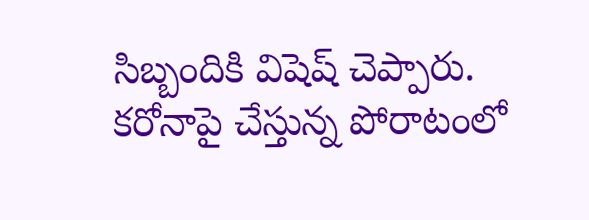సిబ్బందికి విషెష్ చెప్పారు. కరోనాపై చేస్తున్న పోరాటంలో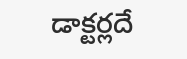డాక్టర్లదే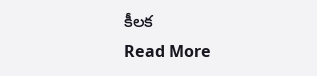కీలక
Read More